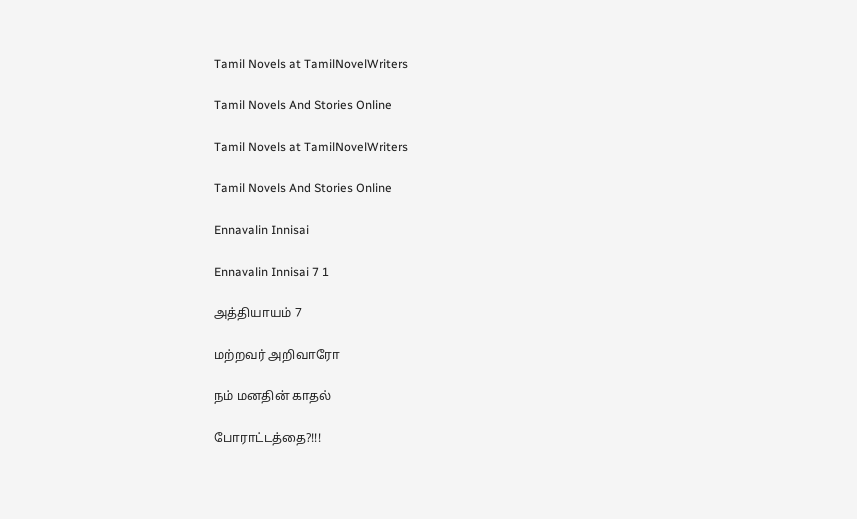Tamil Novels at TamilNovelWriters

Tamil Novels And Stories Online

Tamil Novels at TamilNovelWriters

Tamil Novels And Stories Online

Ennavalin Innisai

Ennavalin Innisai 7 1

அத்தியாயம் 7

மற்றவர் அறிவாரோ

நம் மனதின் காதல்

போராட்டத்தை?!!!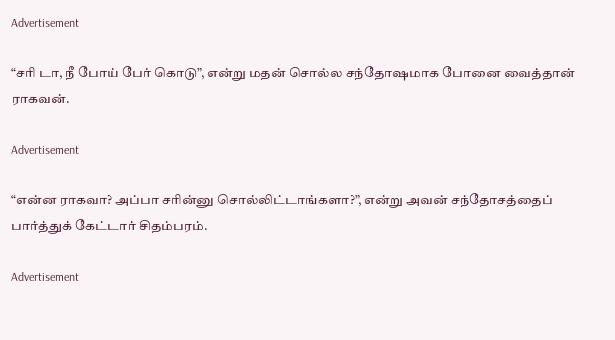Advertisement

“சரி டா, நீ போய் பேர் கொடு”, என்று மதன் சொல்ல சந்தோஷமாக போனை வைத்தான் ராகவன்.

Advertisement

“என்ன ராகவா? அப்பா சரின்னு சொல்லிட்டாங்களா?”, என்று அவன் சந்தோசத்தைப் பார்த்துக் கேட்டார் சிதம்பரம்.

Advertisement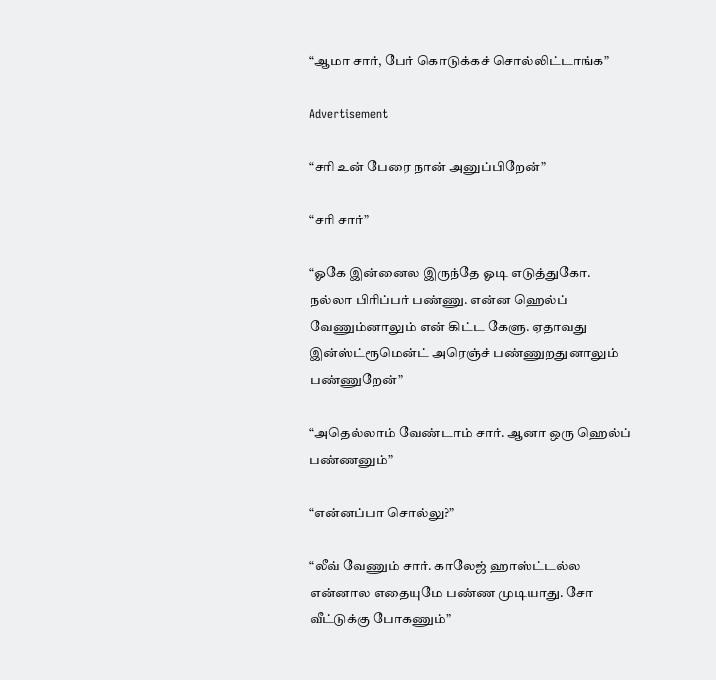“ஆமா சார், பேர் கொடுக்கச் சொல்லிட்டாங்க”

Advertisement

“சரி உன் பேரை நான் அனுப்பிறேன்”

“சரி சார்”

“ஓகே இன்னைல இருந்தே ஓடி எடுத்துகோ. நல்லா பிரிப்பர் பண்ணு. என்ன ஹெல்ப் வேணும்னாலும் என் கிட்ட கேளு. ஏதாவது இன்ஸ்ட்ரூமென்ட் அரெஞ்ச் பண்ணுறதுனாலும் பண்ணுறேன்”

“அதெல்லாம் வேண்டாம் சார். ஆனா ஒரு ஹெல்ப் பண்ணனும்”

“என்னப்பா சொல்லு?”

“லீவ் வேணும் சார். காலேஜ் ஹாஸ்ட்டல்ல என்னால எதையுமே பண்ண முடியாது. சோ வீட்டுக்கு போகணும்”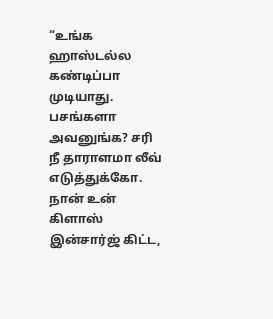“உங்க ஹாஸ்டல்ல கண்டிப்பா முடியாது. பசங்களா அவனுங்க? சரி நீ தாராளமா லீவ் எடுத்துக்கோ. நான் உன் கிளாஸ் இன்சார்ஜ் கிட்ட,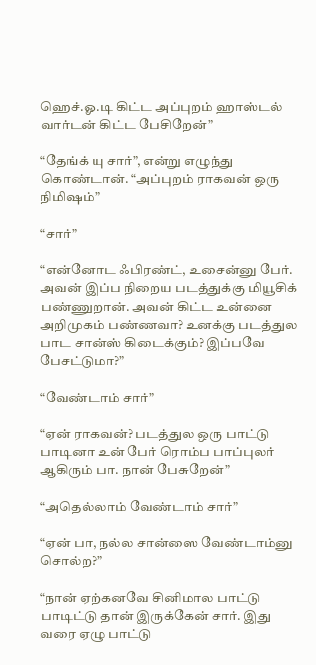ஹெச்.ஓ.டி கிட்ட அப்புறம் ஹாஸ்டல் வார்டன் கிட்ட பேசிறேன்”

“தேங்க் யு சார்”, என்று எழுந்து கொண்டான். “அப்புறம் ராகவன் ஒரு நிமிஷம்”

“சார்”

“என்னோட ஃபிரண்ட், உசைன்னு பேர். அவன் இப்ப நிறைய படத்துக்கு மியூசிக் பண்ணுறான். அவன் கிட்ட உன்னை அறிமுகம் பண்ணவா? உனக்கு படத்துல பாட சான்ஸ் கிடைக்கும்? இப்பவே பேசட்டுமா?”

“வேண்டாம் சார்”

“ஏன் ராகவன்? படத்துல ஒரு பாட்டு பாடினா உன் பேர் ரொம்ப பாப்புலர் ஆகிரும் பா. நான் பேசுறேன்”

“அதெல்லாம் வேண்டாம் சார்”

“ஏன் பா, நல்ல சான்ஸை வேண்டாம்னு சொல்ற?”

“நான் ஏற்கனவே சினிமால பாட்டு பாடிட்டு தான் இருக்கேன் சார். இது வரை ஏழு பாட்டு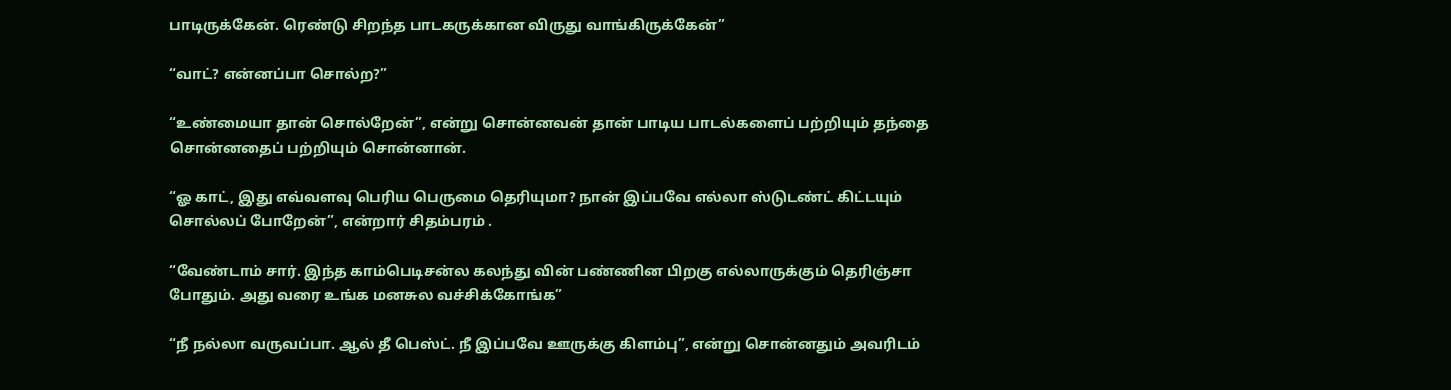பாடிருக்கேன். ரெண்டு சிறந்த பாடகருக்கான விருது வாங்கிருக்கேன்”

“வாட்? என்னப்பா சொல்ற?”

“உண்மையா தான் சொல்றேன்”, என்று சொன்னவன் தான் பாடிய பாடல்களைப் பற்றியும் தந்தை சொன்னதைப் பற்றியும் சொன்னான்.

“ஓ காட், இது எவ்வளவு பெரிய பெருமை தெரியுமா? நான் இப்பவே எல்லா ஸ்டுடண்ட் கிட்டயும் சொல்லப் போறேன்”, என்றார் சிதம்பரம் .

“வேண்டாம் சார். இந்த காம்பெடிசன்ல கலந்து வின் பண்ணின பிறகு எல்லாருக்கும் தெரிஞ்சா போதும். அது வரை உங்க மனசுல வச்சிக்கோங்க”

“நீ நல்லா வருவப்பா. ஆல் தீ பெஸ்ட். நீ இப்பவே ஊருக்கு கிளம்பு”, என்று சொன்னதும் அவரிடம்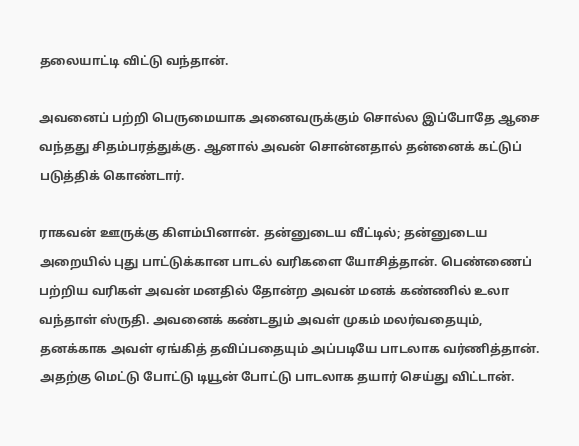தலையாட்டி விட்டு வந்தான்.

அவனைப் பற்றி பெருமையாக அனைவருக்கும் சொல்ல இப்போதே ஆசை வந்தது சிதம்பரத்துக்கு. ஆனால் அவன் சொன்னதால் தன்னைக் கட்டுப் படுத்திக் கொண்டார்.

ராகவன் ஊருக்கு கிளம்பினான். தன்னுடைய வீட்டில்; தன்னுடைய அறையில் புது பாட்டுக்கான பாடல் வரிகளை யோசித்தான். பெண்ணைப் பற்றிய வரிகள் அவன் மனதில் தோன்ற அவன் மனக் கண்ணில் உலா வந்தாள் ஸ்ருதி. அவனைக் கண்டதும் அவள் முகம் மலர்வதையும், தனக்காக அவள் ஏங்கித் தவிப்பதையும் அப்படியே பாடலாக வர்ணித்தான். அதற்கு மெட்டு போட்டு டியூன் போட்டு பாடலாக தயார் செய்து விட்டான்.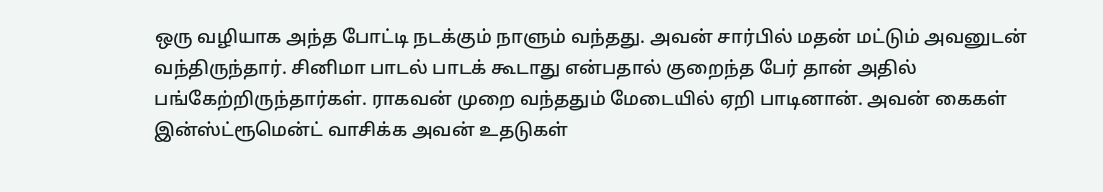ஒரு வழியாக அந்த போட்டி நடக்கும் நாளும் வந்தது. அவன் சார்பில் மதன் மட்டும் அவனுடன் வந்திருந்தார். சினிமா பாடல் பாடக் கூடாது என்பதால் குறைந்த பேர் தான் அதில் பங்கேற்றிருந்தார்கள். ராகவன் முறை வந்ததும் மேடையில் ஏறி பாடினான். அவன் கைகள் இன்ஸ்ட்ரூமென்ட் வாசிக்க அவன் உதடுகள்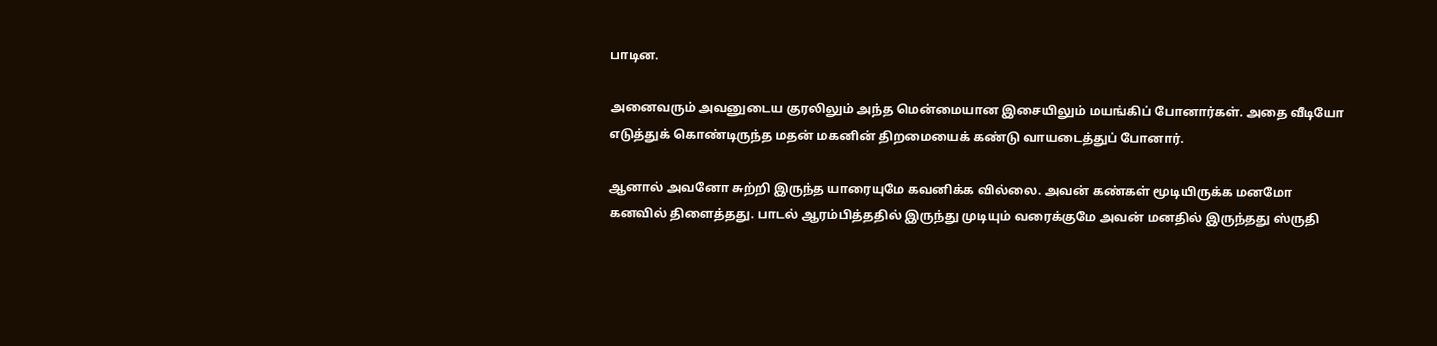பாடின.

அனைவரும் அவனுடைய குரலிலும் அந்த மென்மையான இசையிலும் மயங்கிப் போனார்கள். அதை வீடியோ எடுத்துக் கொண்டிருந்த மதன் மகனின் திறமையைக் கண்டு வாயடைத்துப் போனார்.

ஆனால் அவனோ சுற்றி இருந்த யாரையுமே கவனிக்க வில்லை. அவன் கண்கள் மூடியிருக்க மனமோ கனவில் திளைத்தது. பாடல் ஆரம்பித்ததில் இருந்து முடியும் வரைக்குமே அவன் மனதில் இருந்தது ஸ்ருதி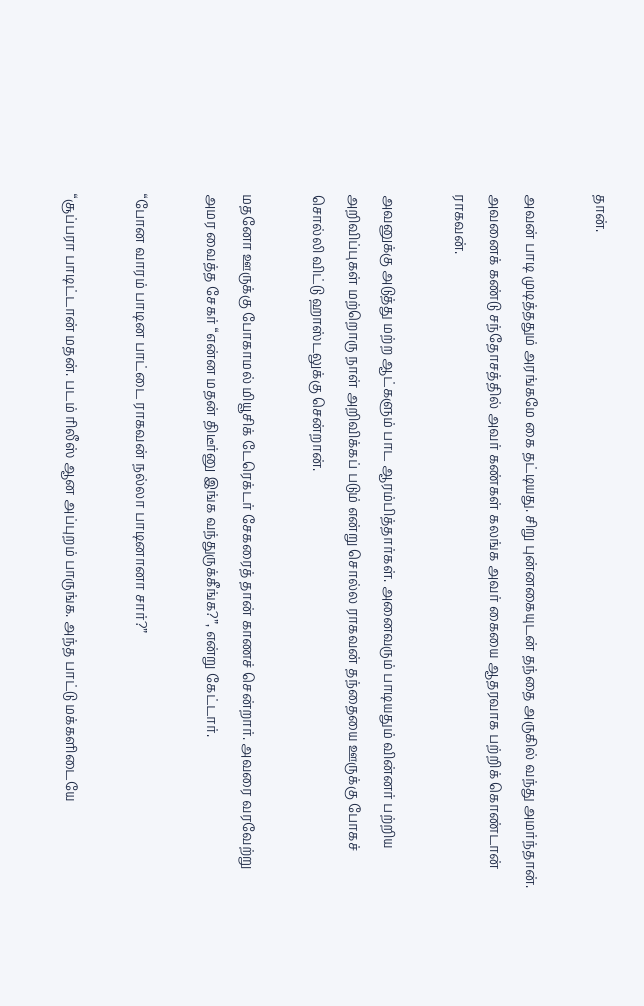தான்.

அவன் பாடி முடித்ததும் அரங்கமே கை தட்டியது. சிறு புன்னகையுடன் தந்தை அருகில் வந்து அமர்ந்தான். அவனைக் கண்டு சந்தோசத்தில் அவர் கண்கள் கலங்க அவர் கையை ஆதரவாக பற்றிக் கொண்டான் ராகவன்.

அவனுக்கு அடுத்து மற்ற ஆட்களும் பாட ஆரம்பித்தார்கள். அனைவரும் பாடியதும் வின்னர் பற்றிய அறிவிப்புகள் மற்றொரு நாள் அறிவிக்கப் படும் என்று சொல்ல ராகவன் தந்தையை ஊருக்கு போகச் சொல்லி விட்டு ஹாஸ்டலுக்கு சென்றான்.

மதனோ ஊருக்கு போகாமல் மியூசிக் டேரெக்டர் சேகரைத் தான் காணச் சென்றார். அவரை வரவேற்று அமர வைத்த சேகர் “என்ன மதன் திடீர்னு இங்க வந்துருக்கீங்க?”, என்று கேட்டார்.

“போன வாரம் பாடின பாட்டை ராகவன் நல்லா பாடினானா சார்?”

“சூப்பரா பாடிட்டான் மதன். படம் ரிலீஸ் ஆன அப்புறம் பாருங்க. அந்த பாட்டு மக்களிடையே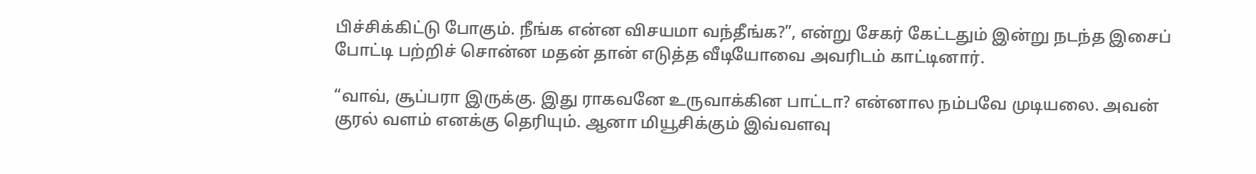பிச்சிக்கிட்டு போகும். நீங்க என்ன விசயமா வந்தீங்க?”, என்று சேகர் கேட்டதும் இன்று நடந்த இசைப் போட்டி பற்றிச் சொன்ன மதன் தான் எடுத்த வீடியோவை அவரிடம் காட்டினார்.

“வாவ், சூப்பரா இருக்கு. இது ராகவனே உருவாக்கின பாட்டா? என்னால நம்பவே முடியலை. அவன் குரல் வளம் எனக்கு தெரியும். ஆனா மியூசிக்கும் இவ்வளவு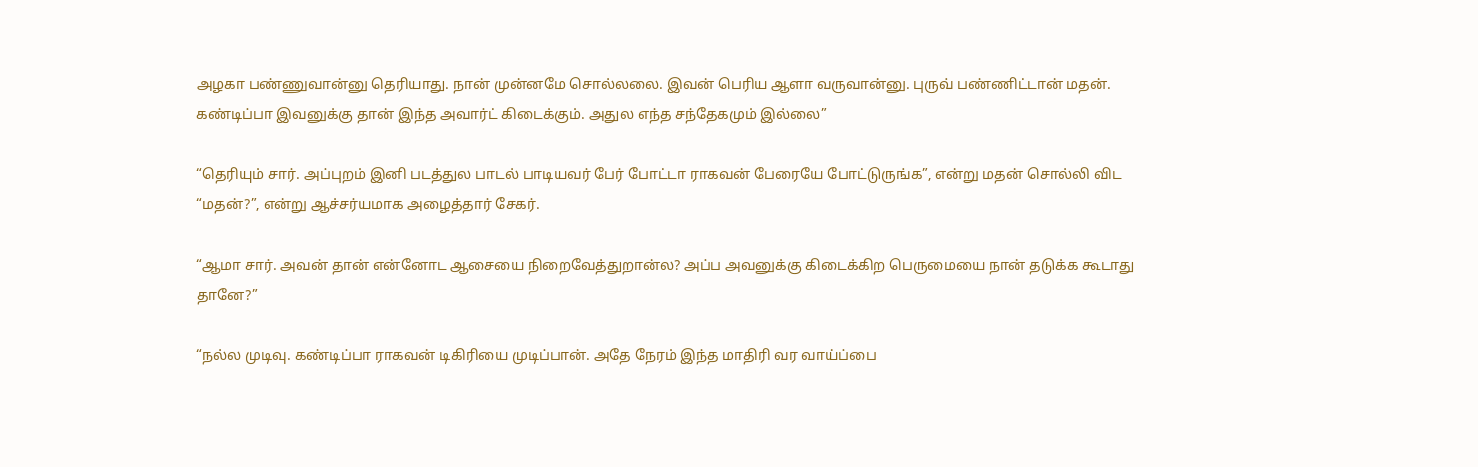அழகா பண்ணுவான்னு தெரியாது. நான் முன்னமே சொல்லலை. இவன் பெரிய ஆளா வருவான்னு. புருவ் பண்ணிட்டான் மதன். கண்டிப்பா இவனுக்கு தான் இந்த அவார்ட் கிடைக்கும். அதுல எந்த சந்தேகமும் இல்லை”

“தெரியும் சார். அப்புறம் இனி படத்துல பாடல் பாடியவர் பேர் போட்டா ராகவன் பேரையே போட்டுருங்க”, என்று மதன் சொல்லி விட “மதன்?”, என்று ஆச்சர்யமாக அழைத்தார் சேகர்.

“ஆமா சார். அவன் தான் என்னோட ஆசையை நிறைவேத்துறான்ல? அப்ப அவனுக்கு கிடைக்கிற பெருமையை நான் தடுக்க கூடாது தானே?”

“நல்ல முடிவு. கண்டிப்பா ராகவன் டிகிரியை முடிப்பான். அதே நேரம் இந்த மாதிரி வர வாய்ப்பை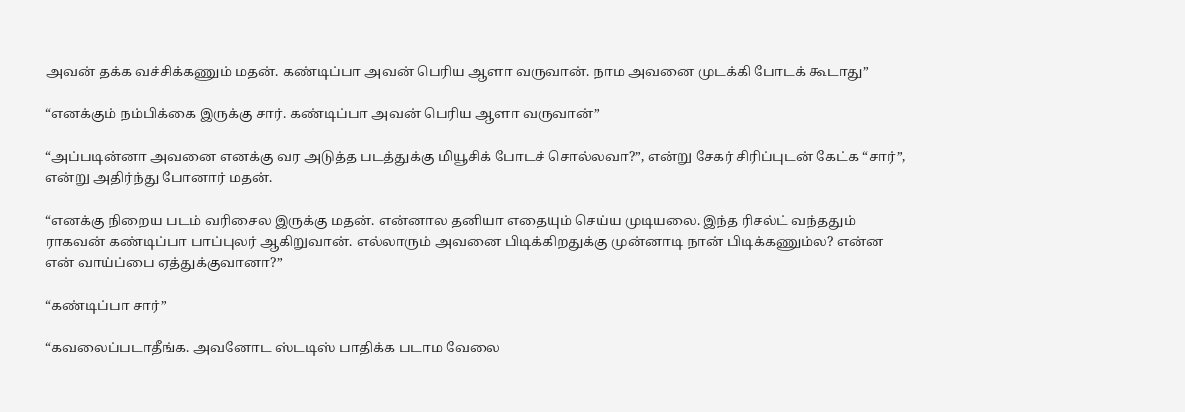அவன் தக்க வச்சிக்கணும் மதன். கண்டிப்பா அவன் பெரிய ஆளா வருவான். நாம அவனை முடக்கி போடக் கூடாது”

“எனக்கும் நம்பிக்கை இருக்கு சார். கண்டிப்பா அவன் பெரிய ஆளா வருவான்”

“அப்படின்னா அவனை எனக்கு வர அடுத்த படத்துக்கு மியூசிக் போடச் சொல்லவா?”, என்று சேகர் சிரிப்புடன் கேட்க “சார்”, என்று அதிர்ந்து போனார் மதன்.

“எனக்கு நிறைய படம் வரிசைல இருக்கு மதன். என்னால தனியா எதையும் செய்ய முடியலை. இந்த ரிசல்ட் வந்ததும் ராகவன் கண்டிப்பா பாப்புலர் ஆகிறுவான். எல்லாரும் அவனை பிடிக்கிறதுக்கு முன்னாடி நான் பிடிக்கணும்ல? என்ன என் வாய்ப்பை ஏத்துக்குவானா?”

“கண்டிப்பா சார்”

“கவலைப்படாதீங்க. அவனோட ஸ்டடிஸ் பாதிக்க படாம வேலை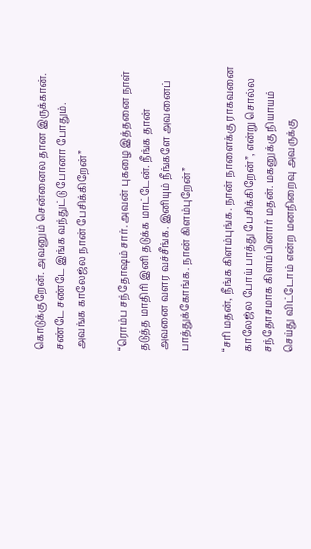கொடுக்குறேன். அவனும் சென்னைல தான இருக்கான். சண்டே சண்டே இங்க வந்துட்டு போனா போதும். அவங்க காலேஜ்ல நான் பேசிக்கிறேன்”

“ரொம்ப சந்தோஷம் சார். அவன் புகழை இத்தனை நாள் தடுத்த மாதிரி இனி தடுக்க மாட்டேன். நீங்க தான் அவனை வளர வச்சீங்க. இனியும் நீங்களே அவனைப் பாத்துக்கோங்க. நான் கிளம்புறேன்”

“சரி மதன், நீங்க கிளம்புங்க. நான் நாளைக்கு ராகவனை காலேஜ்ல போய் பாத்து பேசிக்கிறேன்”, என்று சொல்ல சந்தோசமாக கிளம்பினார் மதன். மகனுக்கு நியாயம் செய்து விட்டோம் என்ற மனநிறைவு அவருக்கு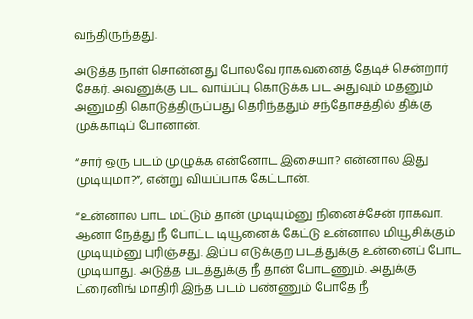வந்திருந்தது.

அடுத்த நாள் சொன்னது போலவே ராகவனைத் தேடிச் சென்றார் சேகர். அவனுக்கு பட வாய்ப்பு கொடுக்க பட அதுவும் மதனும் அனுமதி கொடுத்திருப்பது தெரிந்ததும் சந்தோசத்தில் திக்கு முக்காடிப் போனான்.

“சார் ஒரு படம் முழுக்க என்னோட இசையா? என்னால இது முடியுமா?”, என்று வியப்பாக கேட்டான்.

“உன்னால பாட மட்டும் தான் முடியும்னு நினைச்சேன் ராகவா. ஆனா நேத்து நீ போட்ட டியூனைக் கேட்டு உன்னால மியூசிக்கும் முடியும்னு புரிஞ்சது. இப்ப எடுக்குற படத்துக்கு உன்னைப் போட முடியாது. அடுத்த படத்துக்கு நீ தான் போடணும். அதுக்கு ட்ரைனிங் மாதிரி இந்த படம் பண்ணும் போதே நீ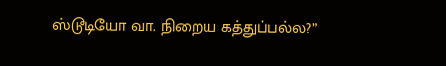ஸ்டூடியோ வா. நிறைய கத்துப்பல்ல?”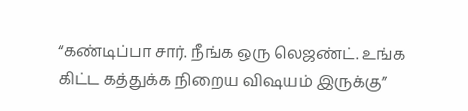“கண்டிப்பா சார். நீங்க ஒரு லெஜண்ட். உங்க கிட்ட கத்துக்க நிறைய விஷயம் இருக்கு”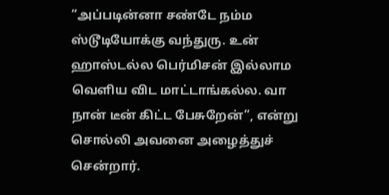“அப்படின்னா சண்டே நம்ம ஸ்டூடியோக்கு வந்துரு. உன் ஹாஸ்டல்ல பெர்மிசன் இல்லாம வெளிய விட மாட்டாங்கல்ல. வா நான் டீன் கிட்ட பேசுறேன்”, என்று சொல்லி அவனை அழைத்துச் சென்றார்.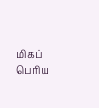மிகப் பெரிய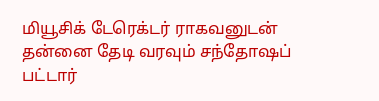மியூசிக் டேரெக்டர் ராகவனுடன் தன்னை தேடி வரவும் சந்தோஷப் பட்டார்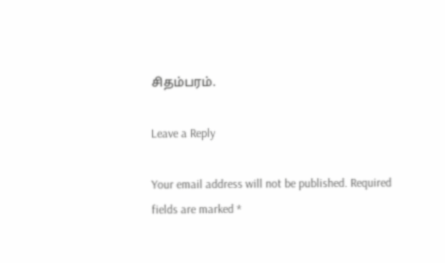சிதம்பரம்.

Leave a Reply

Your email address will not be published. Required fields are marked *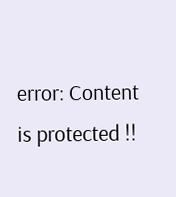error: Content is protected !!